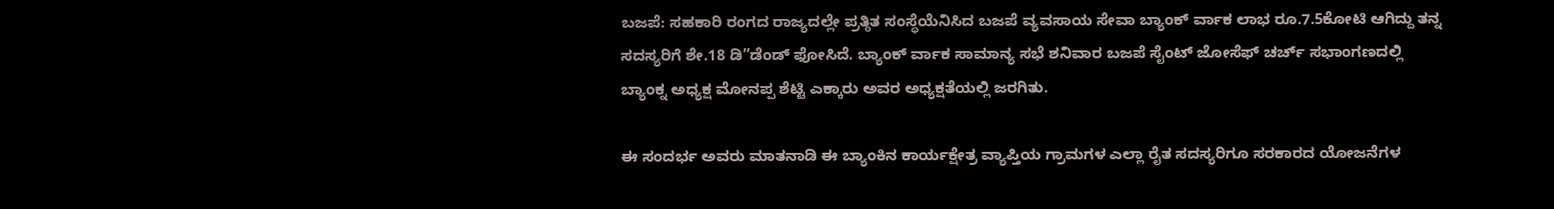ಬಜಪೆ: ಸಹಕಾರಿ ರಂಗದ ರಾಜ್ಯದಲ್ಲೇ ಪ್ರತ್ಠಿತ ಸಂಸ್ಥೆಯೆನಿಸಿದ ಬಜಪೆ ವ್ಯವಸಾಯ ಸೇವಾ ಬ್ಯಾಂಕ್ ರ್ವಾಕ ಲಾಭ ರೂ.7.5ಕೋಟಿ ಆಗಿದ್ದು ತನ್ನ ಸದಸ್ಯರಿಗೆ ಶೇ.18 ಡಿ”ಡೆಂಡ್ ಫೋಸಿದೆ. ಬ್ಯಾಂಕ್ ರ್ವಾಕ ಸಾಮಾನ್ಯ ಸಭೆ ಶನಿವಾರ ಬಜಪೆ ಸೈಂಟ್ ಜೋಸೆಫ್ ಚರ್ಚ್ ಸಭಾಂಗಣದಲ್ಲಿ ಬ್ಯಾಂಕ್ನ ಅಧ್ಯಕ್ಷ ಮೋನಪ್ಪ ಶೆಟ್ಟಿ ಎಕ್ಕಾರು ಅವರ ಅಧ್ಯಕ್ಷತೆಯಲ್ಲಿ ಜರಗಿತು.

ಈ ಸಂದರ್ಭ ಅವರು ಮಾತನಾಡಿ ಈ ಬ್ಯಾಂಕಿನ ಕಾರ್ಯಕ್ಷೇತ್ರ ವ್ಯಾಪ್ತಿಯ ಗ್ರಾಮಗಳ ಎಲ್ಲಾ ರೈತ ಸದಸ್ಯರಿಗೂ ಸರಕಾರದ ಯೋಜನೆಗಳ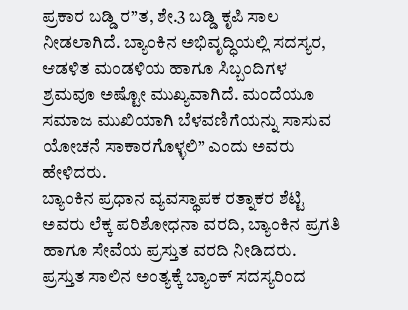ಪ್ರಕಾರ ಬಡ್ಡಿ ರ”ತ, ಶೇ.3 ಬಡ್ಡಿ ಕೃಪಿ ಸಾಲ ನೀಡಲಾಗಿದೆ. ಬ್ಯಾಂಕಿನ ಅಭಿವೃದ್ಧಿಯಲ್ಲಿ ಸದಸ್ಯರ, ಆಡಳಿತ ಮಂಡಳಿಯ ಹಾಗೂ ಸಿಬ್ಬಂದಿಗಳ ಶ್ರಮವೂ ಅಷ್ಟೋ ಮುಖ್ಯವಾಗಿದೆ. ಮಂದೆಯೂ ಸಮಾಜ ಮುಖಿಯಾಗಿ ಬೆಳವಣಿಗೆಯನ್ನು ಸಾಸುವ ಯೋಚನೆ ಸಾಕಾರಗೊಳ್ಳಲಿ” ಎಂದು ಅವರು ಹೇಳಿದರು.
ಬ್ಯಾಂಕಿನ ಪ್ರಧಾನ ವ್ಯವಸ್ಥಾಪಕ ರತ್ನಾಕರ ಶೆಟ್ಟಿ ಅವರು ಲೆಕ್ಕ ಪರಿಶೋಧನಾ ವರದಿ, ಬ್ಯಾಂಕಿನ ಪ್ರಗತಿ ಹಾಗೂ ಸೇವೆಯ ಪ್ರಸ್ತುತ ವರದಿ ನೀಡಿದರು.
ಪ್ರಸ್ತುತ ಸಾಲಿನ ಅಂತ್ಯಕ್ಕೆ ಬ್ಯಾಂಕ್ ಸದಸ್ಯರಿಂದ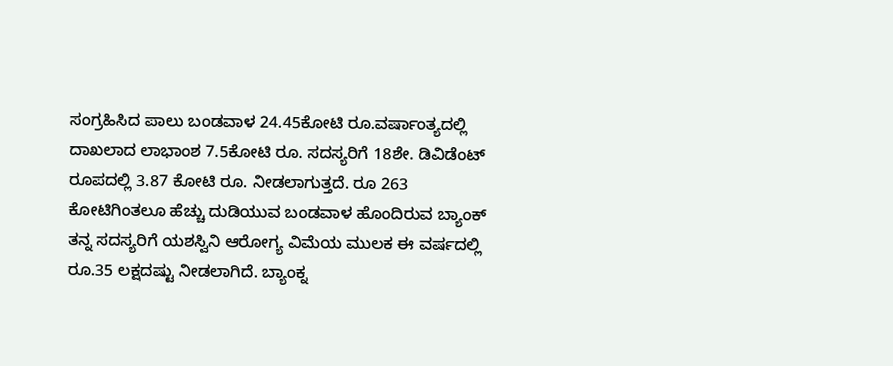ಸಂಗ್ರಹಿಸಿದ ಪಾಲು ಬಂಡವಾಳ 24.45ಕೋಟಿ ರೂ.ವರ್ಷಾಂತ್ಯದಲ್ಲಿ ದಾಖಲಾದ ಲಾಭಾಂಶ 7.5ಕೋಟಿ ರೂ. ಸದಸ್ಯರಿಗೆ 18ಶೇ. ಡಿವಿಡೆಂಟ್ ರೂಪದಲ್ಲಿ 3.87 ಕೋಟಿ ರೂ. ನೀಡಲಾಗುತ್ತದೆ. ರೂ 263 ಕೋಟಿಗಿಂತಲೂ ಹೆಚ್ಚು ದುಡಿಯುವ ಬಂಡವಾಳ ಹೊಂದಿರುವ ಬ್ಯಾಂಕ್ ತನ್ನ ಸದಸ್ಯರಿಗೆ ಯಶಸ್ವಿನಿ ಆರೋಗ್ಯ ವಿಮೆಯ ಮುಲಕ ಈ ವರ್ಷದಲ್ಲಿ ರೂ.35 ಲಕ್ಷದಷ್ಟು ನೀಡಲಾಗಿದೆ. ಬ್ಯಾಂಕ್ನ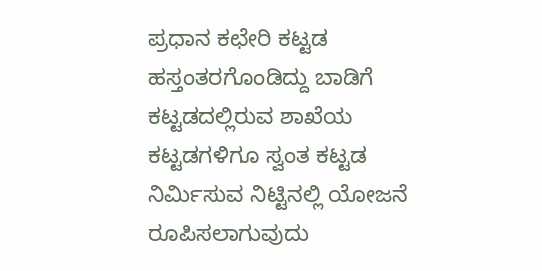ಪ್ರಧಾನ ಕಛೇರಿ ಕಟ್ಟಡ ಹಸ್ತಂತರಗೊಂಡಿದ್ದು ಬಾಡಿಗೆ ಕಟ್ಟಡದಲ್ಲಿರುವ ಶಾಖೆಯ ಕಟ್ಟಡಗಳಿಗೂ ಸ್ವಂತ ಕಟ್ಟಡ ನಿರ್ಮಿಸುವ ನಿಟ್ಟಿನಲ್ಲಿ ಯೋಜನೆ ರೂಪಿಸಲಾಗುವುದು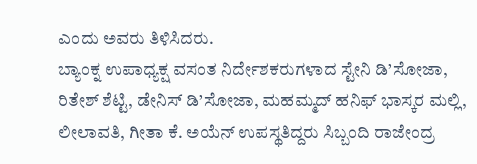ಎಂದು ಅವರು ತಿಳಿಸಿದರು.
ಬ್ಯಾಂಕ್ನ ಉಪಾಧ್ಯಕ್ಷ ವಸಂತ ನಿರ್ದೇಶಕರುಗಳಾದ ಸ್ಟೇನಿ ಡಿ’ಸೋಜಾ, ರಿತೇಶ್ ಶೆಟ್ಟಿ, ಡೇನಿಸ್ ಡಿ’ಸೋಜಾ, ಮಹಮ್ಮದ್ ಹನಿಫ್ ಭಾಸ್ಕರ ಮಲ್ಲಿ, ಲೀಲಾವತಿ, ಗೀತಾ ಕೆ. ಅಯೆನ್ ಉಪಸ್ಥತಿದ್ದರು ಸಿಬ್ಬಂದಿ ರಾಜೇಂದ್ರ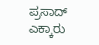ಪ್ರಸಾದ್ ಎಕ್ಕಾರು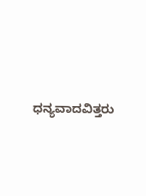ಧನ್ಯವಾದವಿತ್ತರು